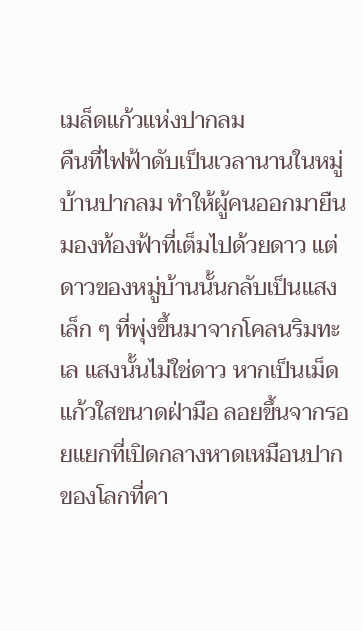เมล็ดแก้วแห่งปากลม
คืนที่ไฟฟ้าดับเป็นเวลานานในหมู่บ้านปากลม ทำให้ผู้คนออกมายืนมองท้องฟ้าที่เต็มไปด้วยดาว แต่ดาวของหมู่บ้านนั้นกลับเป็นแสงเล็ก ๆ ที่พุ่งขึ้นมาจากโคลนริมทะเล แสงนั้นไม่ใช่ดาว หากเป็นเม็ดแก้วใสขนาดฝ่ามือ ลอยขึ้นจากรอยแยกที่เปิดกลางหาดเหมือนปากของโลกที่คา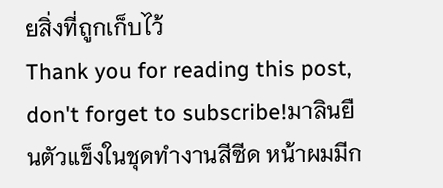ยสิ่งที่ถูกเก็บไว้
Thank you for reading this post, don't forget to subscribe!มาลินยืนตัวแข็งในชุดทำงานสีซีด หน้าผมมีก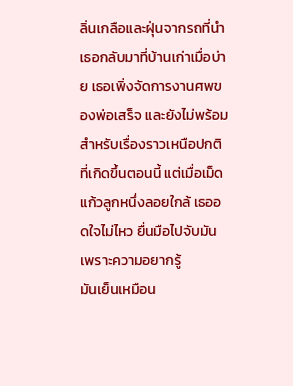ลิ่นเกลือและฝุ่นจากรถที่นำเธอกลับมาที่บ้านเก่าเมื่อบ่าย เธอเพิ่งจัดการงานศพของพ่อเสร็จ และยังไม่พร้อมสำหรับเรื่องราวเหนือปกติที่เกิดขึ้นตอนนี้ แต่เมื่อเม็ดแก้วลูกหนึ่งลอยใกล้ เธออดใจไม่ไหว ยื่นมือไปจับมันเพราะความอยากรู้
มันเย็นเหมือน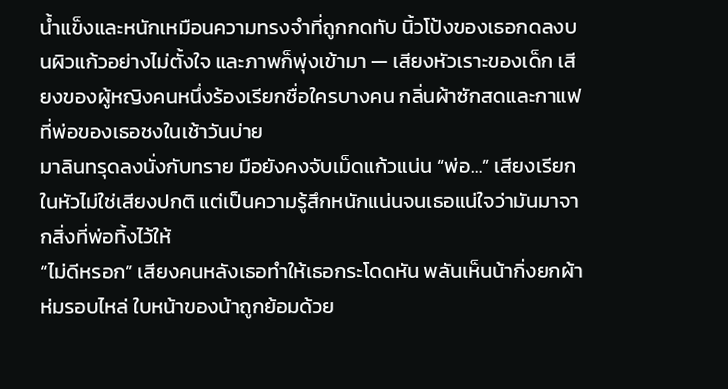น้ำแข็งและหนักเหมือนความทรงจำที่ถูกกดทับ นิ้วโป้งของเธอกดลงบนผิวแก้วอย่างไม่ตั้งใจ และภาพก็พุ่งเข้ามา — เสียงหัวเราะของเด็ก เสียงของผู้หญิงคนหนึ่งร้องเรียกชื่อใครบางคน กลิ่นผ้าซักสดและกาแฟที่พ่อของเธอชงในเช้าวันบ่าย
มาลินทรุดลงนั่งกับทราย มือยังคงจับเม็ดแก้วแน่น “พ่อ…” เสียงเรียกในหัวไม่ใช่เสียงปกติ แต่เป็นความรู้สึกหนักแน่นจนเธอแน่ใจว่ามันมาจากสิ่งที่พ่อทิ้งไว้ให้
“ไม่ดีหรอก” เสียงคนหลังเธอทำให้เธอกระโดดหัน พลันเห็นน้ากิ่งยกผ้าห่มรอบไหล่ ใบหน้าของน้าถูกย้อมด้วย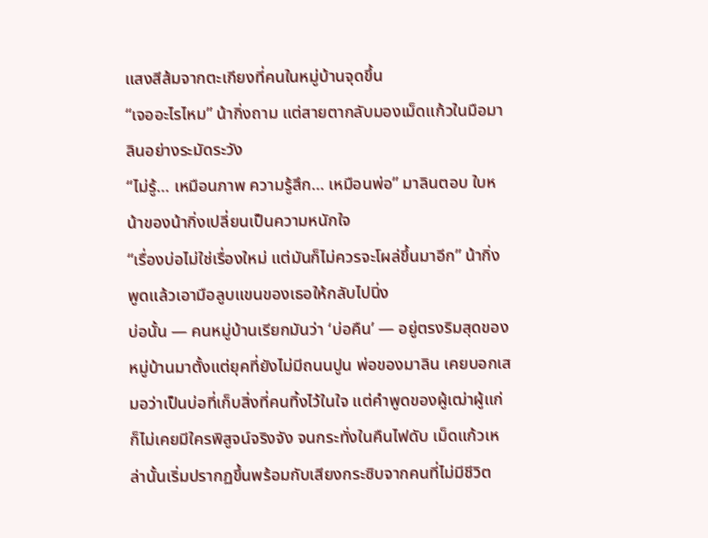แสงสีส้มจากตะเกียงที่คนในหมู่บ้านจุดขึ้น
“เจออะไรไหม” น้ากิ่งถาม แต่สายตากลับมองเม็ดแก้วในมือมาลินอย่างระมัดระวัง
“ไม่รู้… เหมือนภาพ ความรู้สึก… เหมือนพ่อ” มาลินตอบ ใบหน้าของน้ากิ่งเปลี่ยนเป็นความหนักใจ
“เรื่องบ่อไม่ใช่เรื่องใหม่ แต่มันก็ไม่ควรจะโผล่ขึ้นมาอีก” น้ากิ่งพูดแล้วเอามือลูบแขนของเธอให้กลับไปนิ่ง
บ่อนั้น — คนหมู่บ้านเรียกมันว่า ‘บ่อคืน’ — อยู่ตรงริมสุดของหมู่บ้านมาตั้งแต่ยุคที่ยังไม่มีถนนปูน พ่อของมาลิน เคยบอกเสมอว่าเป็นบ่อที่เก็บสิ่งที่คนทิ้งไว้ในใจ แต่คำพูดของผู้เฒ่าผู้แก่ก็ไม่เคยมีใครพิสูจน์จริงจัง จนกระทั่งในคืนไฟดับ เม็ดแก้วเหล่านั้นเริ่มปรากฏขึ้นพร้อมกับเสียงกระซิบจากคนที่ไม่มีชีวิต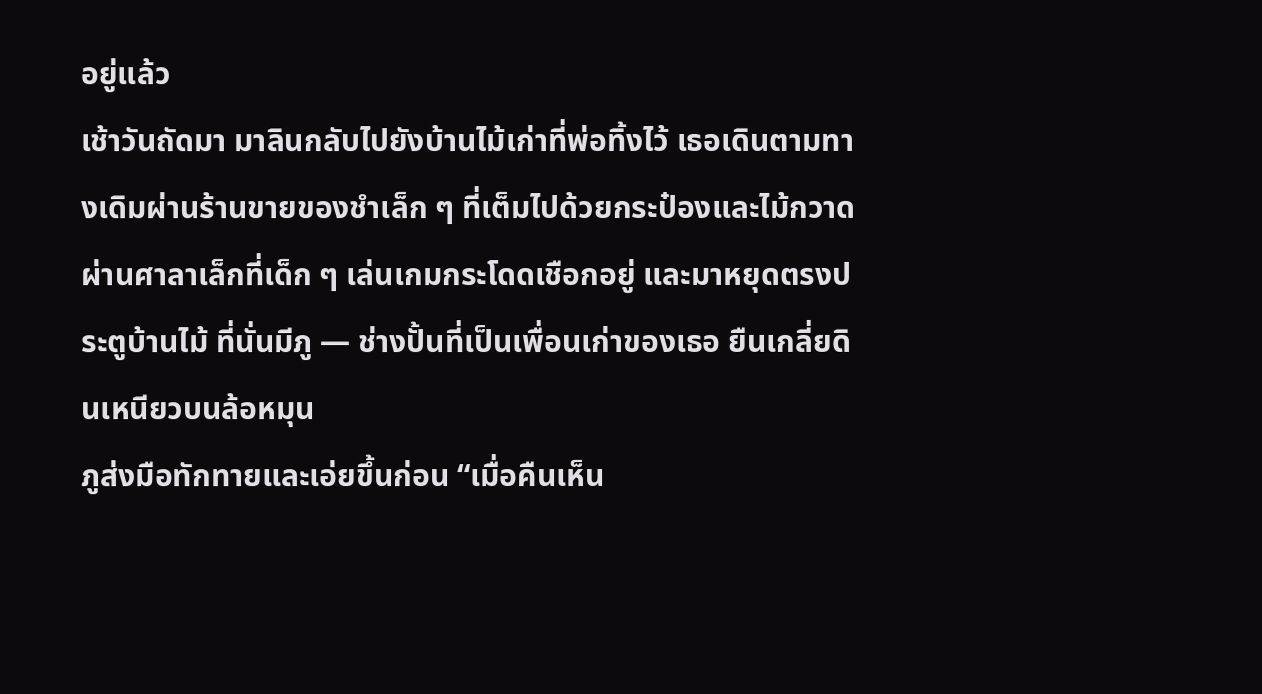อยู่แล้ว
เช้าวันถัดมา มาลินกลับไปยังบ้านไม้เก่าที่พ่อทิ้งไว้ เธอเดินตามทางเดิมผ่านร้านขายของชำเล็ก ๆ ที่เต็มไปด้วยกระป๋องและไม้กวาด ผ่านศาลาเล็กที่เด็ก ๆ เล่นเกมกระโดดเชือกอยู่ และมาหยุดตรงประตูบ้านไม้ ที่นั่นมีภู — ช่างปั้นที่เป็นเพื่อนเก่าของเธอ ยืนเกลี่ยดินเหนียวบนล้อหมุน
ภูส่งมือทักทายและเอ่ยขึ้นก่อน “เมื่อคืนเห็น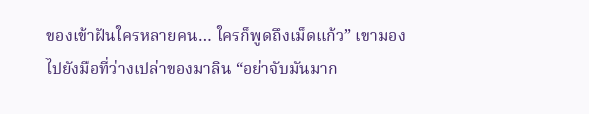ของเข้าฝันใครหลายคน… ใครก็พูดถึงเม็ดแก้ว” เขามองไปยังมือที่ว่างเปล่าของมาลิน “อย่าจับมันมาก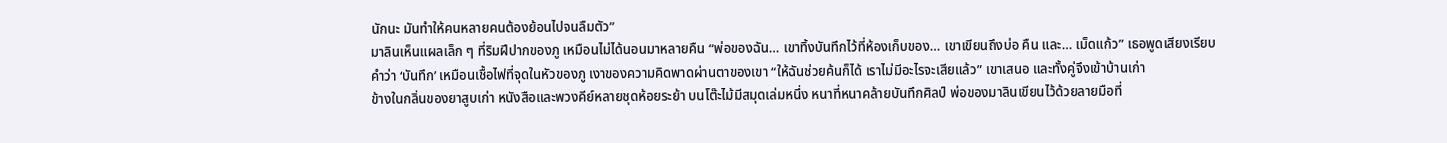นักนะ มันทำให้คนหลายคนต้องย้อนไปจนลืมตัว”
มาลินเห็นแผลเล็ก ๆ ที่ริมฝีปากของภู เหมือนไม่ได้นอนมาหลายคืน “พ่อของฉัน… เขาทิ้งบันทึกไว้ที่ห้องเก็บของ… เขาเขียนถึงบ่อ คืน และ… เม็ดแก้ว” เธอพูดเสียงเรียบ
คำว่า ‘บันทึก’ เหมือนเชื้อไฟที่จุดในหัวของภู เงาของความคิดพาดผ่านตาของเขา “ให้ฉันช่วยค้นก็ได้ เราไม่มีอะไรจะเสียแล้ว” เขาเสนอ และทั้งคู่จึงเข้าบ้านเก่า
ข้างในกลิ่นของยาสูบเก่า หนังสือและพวงคีย์หลายชุดห้อยระย้า บนโต๊ะไม้มีสมุดเล่มหนึ่ง หนาที่หนาคล้ายบันทึกศิลป์ พ่อของมาลินเขียนไว้ด้วยลายมือที่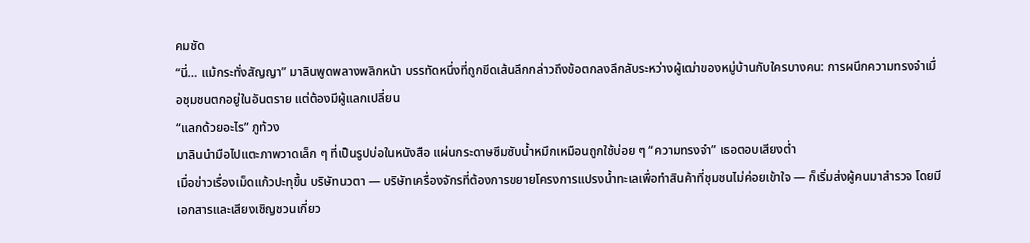คมชัด
“นี่… แม้กระทั่งสัญญา” มาลินพูดพลางพลิกหน้า บรรทัดหนึ่งที่ถูกขีดเส้นลึกกล่าวถึงข้อตกลงลึกลับระหว่างผู้เฒ่าของหมู่บ้านกับใครบางคน: การผนึกความทรงจำเมื่อชุมชนตกอยู่ในอันตราย แต่ต้องมีผู้แลกเปลี่ยน
“แลกด้วยอะไร” ภูท้วง
มาลินนำมือไปแตะภาพวาดเล็ก ๆ ที่เป็นรูปบ่อในหนังสือ แผ่นกระดาษซึมซับน้ำหมึกเหมือนถูกใช้บ่อย ๆ “ความทรงจำ” เธอตอบเสียงต่ำ
เมื่อข่าวเรื่องเม็ดแก้วปะทุขึ้น บริษัทนวตา — บริษัทเครื่องจักรที่ต้องการขยายโครงการแปรงน้ำทะเลเพื่อทำสินค้าที่ชุมชนไม่ค่อยเข้าใจ — ก็เริ่มส่งผู้คนมาสำรวจ โดยมีเอกสารและเสียงเชิญชวนเกี่ยว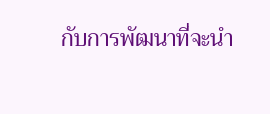กับการพัฒนาที่จะนำ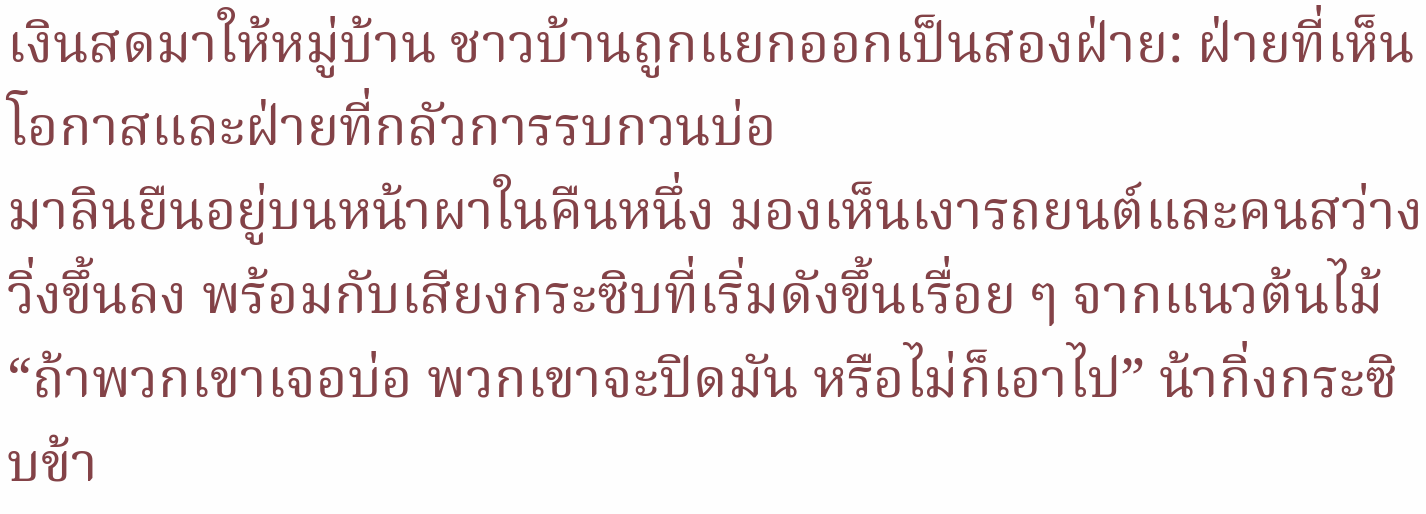เงินสดมาให้หมู่บ้าน ชาวบ้านถูกแยกออกเป็นสองฝ่าย: ฝ่ายที่เห็นโอกาสและฝ่ายที่กลัวการรบกวนบ่อ
มาลินยืนอยู่บนหน้าผาในคืนหนึ่ง มองเห็นเงารถยนต์และคนสว่างวิ่งขึ้นลง พร้อมกับเสียงกระซิบที่เริ่มดังขึ้นเรื่อย ๆ จากแนวต้นไม้ “ถ้าพวกเขาเจอบ่อ พวกเขาจะปิดมัน หรือไม่ก็เอาไป” น้ากิ่งกระซิบข้า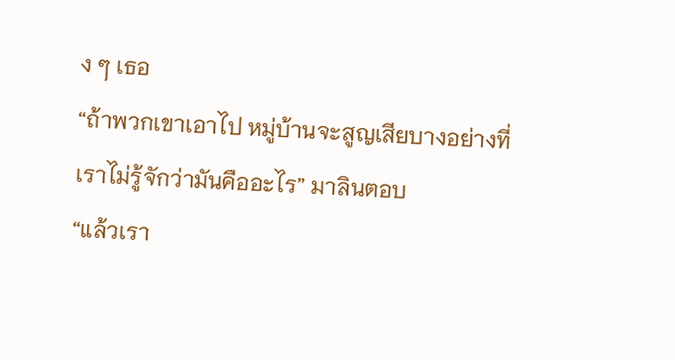ง ๆ เธอ
“ถ้าพวกเขาเอาไป หมู่บ้านจะสูญเสียบางอย่างที่เราไม่รู้จักว่ามันคืออะไร” มาลินตอบ
“แล้วเรา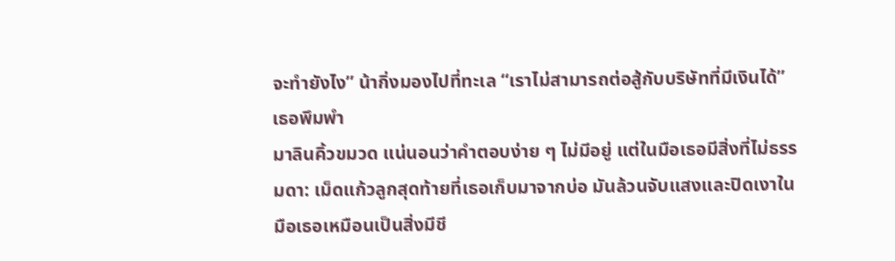จะทำยังไง” น้ากิ่งมองไปที่ทะเล “เราไม่สามารถต่อสู้กับบริษัทที่มีเงินได้” เธอพึมพำ
มาลินคิ้วขมวด แน่นอนว่าคำตอบง่าย ๆ ไม่มีอยู่ แต่ในมือเธอมีสิ่งที่ไม่ธรรมดา: เม็ดแก้วลูกสุดท้ายที่เธอเก็บมาจากบ่อ มันล้วนจับแสงและปิดเงาในมือเธอเหมือนเป็นสิ่งมีชี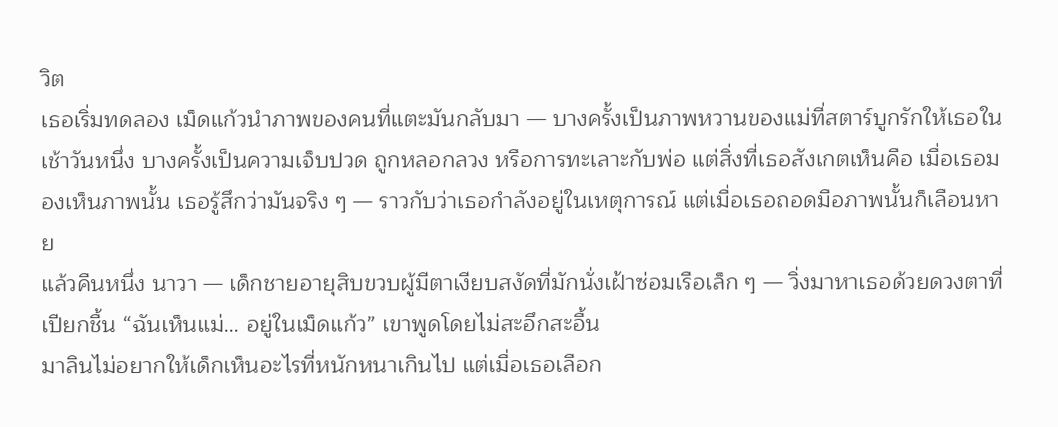วิต
เธอเริ่มทดลอง เม็ดแก้วนำภาพของคนที่แตะมันกลับมา — บางครั้งเป็นภาพหวานของแม่ที่สตาร์บูกรักให้เธอในเช้าวันหนึ่ง บางครั้งเป็นความเจ็บปวด ถูกหลอกลวง หรือการทะเลาะกับพ่อ แต่สิ่งที่เธอสังเกตเห็นคือ เมื่อเธอมองเห็นภาพนั้น เธอรู้สึกว่ามันจริง ๆ — ราวกับว่าเธอกำลังอยู่ในเหตุการณ์ แต่เมื่อเธอถอดมือภาพนั้นก็เลือนหาย
แล้วคืนหนึ่ง นาวา — เด็กชายอายุสิบขวบผู้มีตาเงียบสงัดที่มักนั่งเฝ้าซ่อมเรือเล็ก ๆ — วิ่งมาหาเธอด้วยดวงตาที่เปียกชื้น “ฉันเห็นแม่… อยู่ในเม็ดแก้ว” เขาพูดโดยไม่สะอึกสะอื้น
มาลินไม่อยากให้เด็กเห็นอะไรที่หนักหนาเกินไป แต่เมื่อเธอเลือก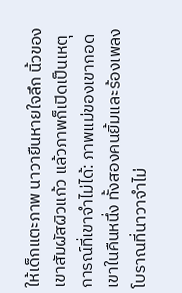ให้เด็กแตะภาพ นาวายืนหายใจลึก นิ้วของเขาสัมผัสผิวแก้ว แล้วภาพก็เปิดเป็นเหตุการณ์ที่เขาจำไม่ได้: ภาพแม่ของเขากอดเขาในคืนหนึ่ง ทั้งสองคนยิ้มและร้องเพลงโบราณที่นาวาจำไม่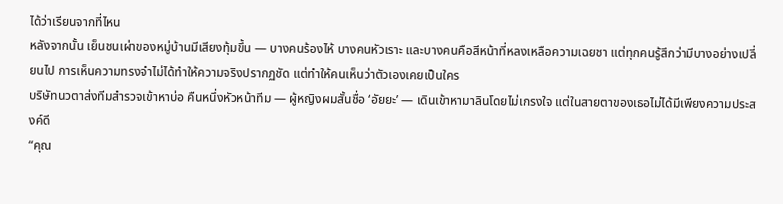ได้ว่าเรียนจากที่ไหน
หลังจากนั้น เย็นชนเผ่าของหมู่บ้านมีเสียงทุ้มขึ้น — บางคนร้องไห้ บางคนหัวเราะ และบางคนคือสีหน้าที่หลงเหลือความเฉยชา แต่ทุกคนรู้สึกว่ามีบางอย่างเปลี่ยนไป การเห็นความทรงจำไม่ได้ทำให้ความจริงปรากฏชัด แต่ทำให้คนเห็นว่าตัวเองเคยเป็นใคร
บริษัทนวตาส่งทีมสำรวจเข้าหาบ่อ คืนหนึ่งหัวหน้าทีม — ผู้หญิงผมสั้นชื่อ ‘อัยยะ’ — เดินเข้าหามาลินโดยไม่เกรงใจ แต่ในสายตาของเธอไม่ได้มีเพียงความประสงค์ดี
“คุณ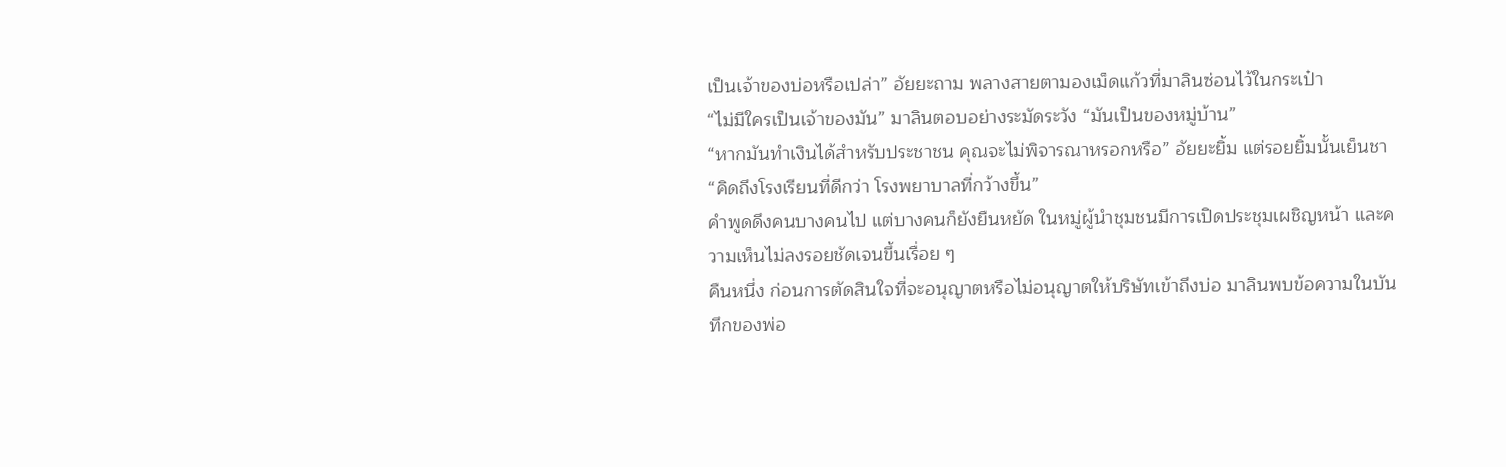เป็นเจ้าของบ่อหรือเปล่า” อัยยะถาม พลางสายตามองเม็ดแก้วที่มาลินซ่อนไว้ในกระเป๋า
“ไม่มีใครเป็นเจ้าของมัน” มาลินตอบอย่างระมัดระวัง “มันเป็นของหมู่บ้าน”
“หากมันทำเงินได้สำหรับประชาชน คุณจะไม่พิจารณาหรอกหรือ” อัยยะยิ้ม แต่รอยยิ้มนั้นเย็นชา “คิดถึงโรงเรียนที่ดีกว่า โรงพยาบาลที่กว้างขึ้น”
คำพูดดึงคนบางคนไป แต่บางคนก็ยังยืนหยัด ในหมู่ผู้นำชุมชนมีการเปิดประชุมเผชิญหน้า และความเห็นไม่ลงรอยชัดเจนขึ้นเรื่อย ๆ
คืนหนึ่ง ก่อนการตัดสินใจที่จะอนุญาตหรือไม่อนุญาตให้บริษัทเข้าถึงบ่อ มาลินพบข้อความในบันทึกของพ่อ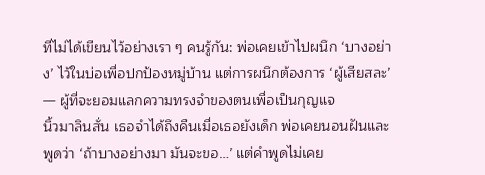ที่ไม่ได้เขียนไว้อย่างเรา ๆ คนรู้กัน: พ่อเคยเข้าไปผนึก ‘บางอย่าง’ ไว้ในบ่อเพื่อปกป้องหมู่บ้าน แต่การผนึกต้องการ ‘ผู้เสียสละ’ — ผู้ที่จะยอมแลกความทรงจำของตนเพื่อเป็นกุญแจ
นิ้วมาลินสั่น เธอจำได้ถึงคืนเมื่อเธอยังเด็ก พ่อเคยนอนฝันและพูดว่า ‘ถ้าบางอย่างมา มันจะขอ…’ แต่คำพูดไม่เคย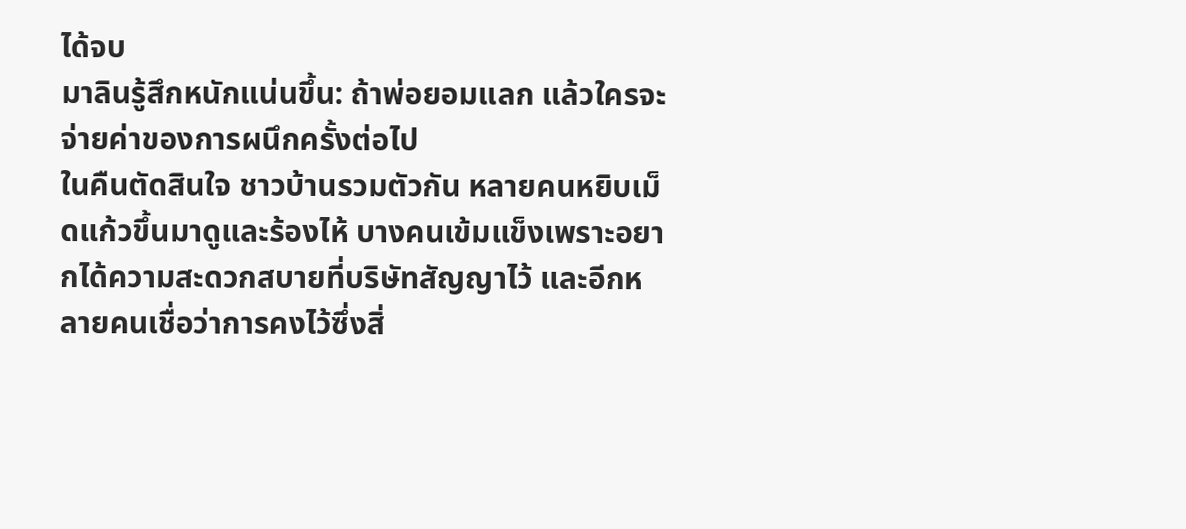ได้จบ
มาลินรู้สึกหนักแน่นขึ้น: ถ้าพ่อยอมแลก แล้วใครจะจ่ายค่าของการผนึกครั้งต่อไป
ในคืนตัดสินใจ ชาวบ้านรวมตัวกัน หลายคนหยิบเม็ดแก้วขึ้นมาดูและร้องไห้ บางคนเข้มแข็งเพราะอยากได้ความสะดวกสบายที่บริษัทสัญญาไว้ และอีกหลายคนเชื่อว่าการคงไว้ซึ่งสิ่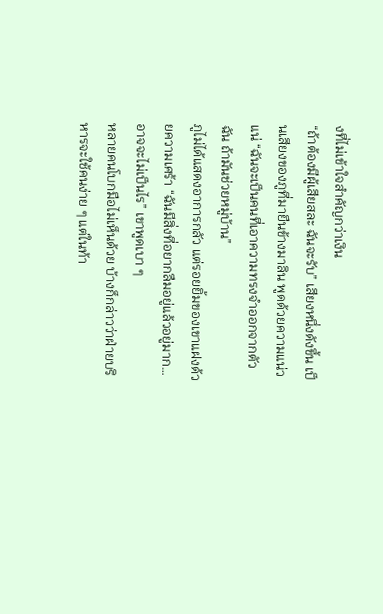งที่ไม่เข้าใจสำคัญกว่าเงิน
“ถ้าต้องมีผู้เสียสละ ฉันจะรับ” เสียงหนึ่งดังขึ้น เป็นเสียงของภูที่มายืนข้างมาลิน พูดด้วยความแน่วแน่ “ฉันจะเป็นคนที่เอาความทรงจำออกจากตัวฉัน ถ้ามันช่วยหมู่บ้าน”
ภูไม่ได้แสดงอาการกลัว แต่รอยยิ้มของเขาแฝงด้วยความเศร้า “ฉันมีสิ่งที่อยากลืมอยู่แล้วอยู่มาก… อาจจะไม่เป็นไร” เขาพูดเบา ๆ
หลายคนโบกมือไม่เห็นด้วย บ้างก็กล่าวว่าฝ่ายบริหารจะใช้คนง่าย ๆ แต่ในท้า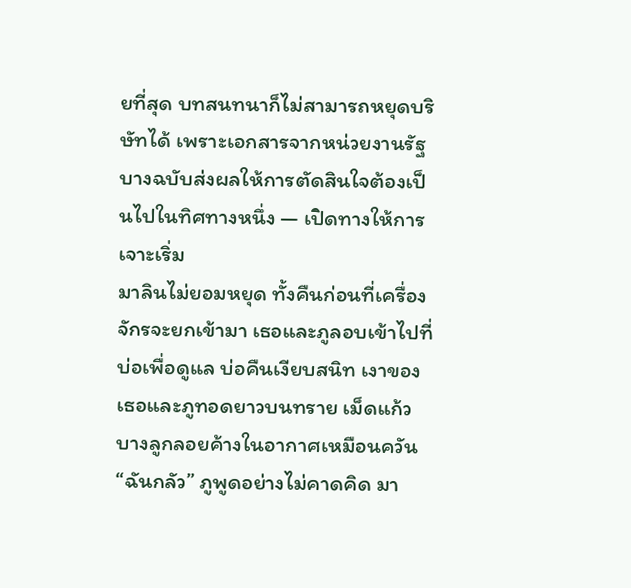ยที่สุด บทสนทนาก็ไม่สามารถหยุดบริษัทได้ เพราะเอกสารจากหน่วยงานรัฐบางฉบับส่งผลให้การตัดสินใจต้องเป็นไปในทิศทางหนึ่ง — เปิดทางให้การเจาะเริ่ม
มาลินไม่ยอมหยุด ทั้งคืนก่อนที่เครื่องจักรจะยกเข้ามา เธอและภูลอบเข้าไปที่บ่อเพื่อดูแล บ่อคืนเงียบสนิท เงาของเธอและภูทอดยาวบนทราย เม็ดแก้วบางลูกลอยค้างในอากาศเหมือนควัน
“ฉันกลัว” ภูพูดอย่างไม่คาดคิด มา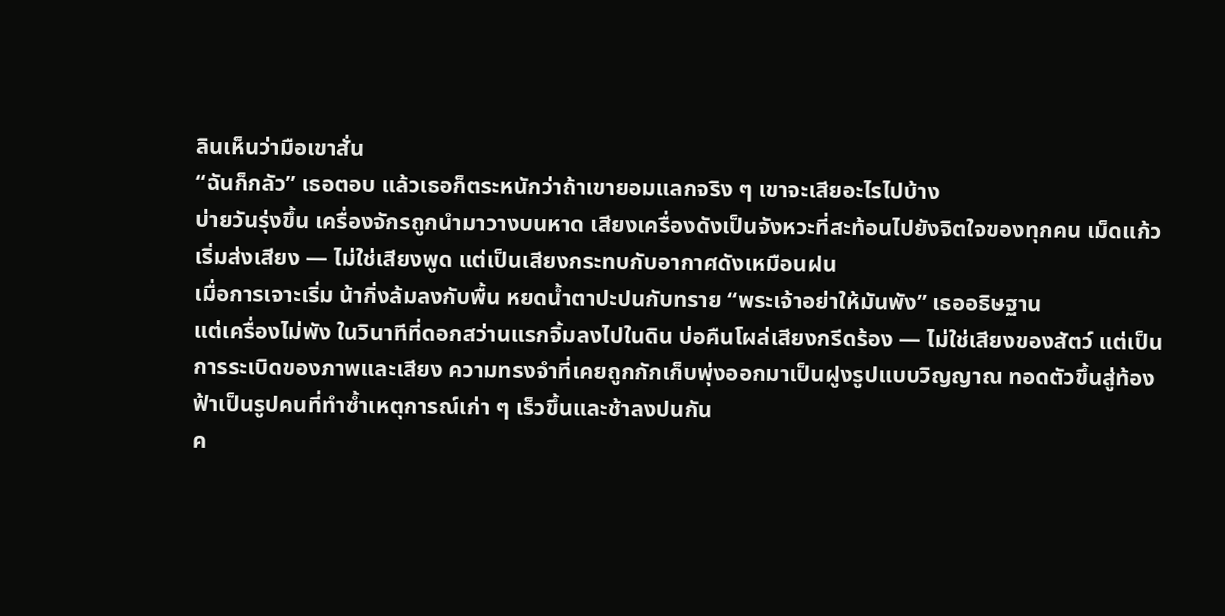ลินเห็นว่ามือเขาสั่น
“ฉันก็กลัว” เธอตอบ แล้วเธอก็ตระหนักว่าถ้าเขายอมแลกจริง ๆ เขาจะเสียอะไรไปบ้าง
บ่ายวันรุ่งขึ้น เครื่องจักรถูกนำมาวางบนหาด เสียงเครื่องดังเป็นจังหวะที่สะท้อนไปยังจิตใจของทุกคน เม็ดแก้วเริ่มส่งเสียง — ไม่ใช่เสียงพูด แต่เป็นเสียงกระทบกับอากาศดังเหมือนฝน
เมื่อการเจาะเริ่ม น้ากิ่งล้มลงกับพื้น หยดน้ำตาปะปนกับทราย “พระเจ้าอย่าให้มันพัง” เธออธิษฐาน
แต่เครื่องไม่พัง ในวินาทีที่ดอกสว่านแรกจิ้มลงไปในดิน บ่อคืนโผล่เสียงกรีดร้อง — ไม่ใช่เสียงของสัตว์ แต่เป็นการระเบิดของภาพและเสียง ความทรงจำที่เคยถูกกักเก็บพุ่งออกมาเป็นฝูงรูปแบบวิญญาณ ทอดตัวขึ้นสู่ท้องฟ้าเป็นรูปคนที่ทำซ้ำเหตุการณ์เก่า ๆ เร็วขึ้นและช้าลงปนกัน
ค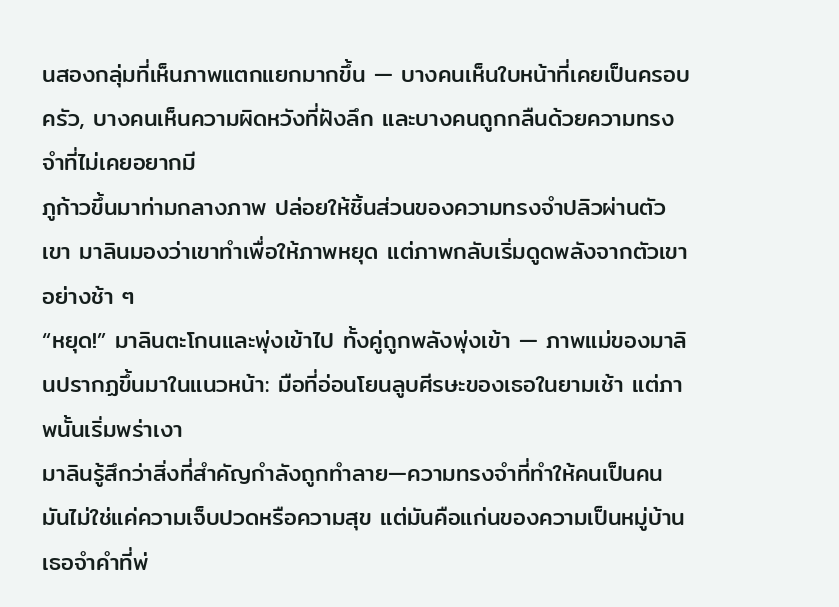นสองกลุ่มที่เห็นภาพแตกแยกมากขึ้น — บางคนเห็นใบหน้าที่เคยเป็นครอบครัว, บางคนเห็นความผิดหวังที่ฝังลึก และบางคนถูกกลืนด้วยความทรงจำที่ไม่เคยอยากมี
ภูก้าวขึ้นมาท่ามกลางภาพ ปล่อยให้ชิ้นส่วนของความทรงจำปลิวผ่านตัวเขา มาลินมองว่าเขาทำเพื่อให้ภาพหยุด แต่ภาพกลับเริ่มดูดพลังจากตัวเขาอย่างช้า ๆ
“หยุด!” มาลินตะโกนและพุ่งเข้าไป ทั้งคู่ถูกพลังพุ่งเข้า — ภาพแม่ของมาลินปรากฏขึ้นมาในแนวหน้า: มือที่อ่อนโยนลูบศีรษะของเธอในยามเช้า แต่ภาพนั้นเริ่มพร่าเงา
มาลินรู้สึกว่าสิ่งที่สำคัญกำลังถูกทำลาย—ความทรงจำที่ทำให้คนเป็นคน มันไม่ใช่แค่ความเจ็บปวดหรือความสุข แต่มันคือแก่นของความเป็นหมู่บ้าน
เธอจำคำที่พ่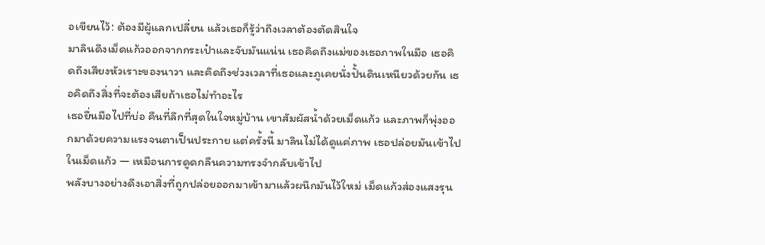อเขียนไว้: ต้องมีผู้แลกเปลี่ยน แล้วเธอก็รู้ว่าถึงเวลาต้องตัดสินใจ
มาลินดึงเม็ดแก้วออกจากกระเป๋าและจับมันแน่น เธอคิดถึงแม่ของเธอภาพในมือ เธอคิดถึงเสียงหัวเราะของนาวา และคิดถึงช่วงเวลาที่เธอและภูเคยนั่งปั้นดินเหนียวด้วยกัน เธอคิดถึงสิ่งที่จะต้องเสียถ้าเธอไม่ทำอะไร
เธอยื่นมือไปที่บ่อ คืนที่ลึกที่สุดในใจหมู่บ้าน เขาสัมผัสน้ำด้วยเม็ดแก้ว และภาพก็พุ่งออกมาด้วยความแรงจนตาเป็นประกาย แต่ครั้งนี้ มาลินไม่ได้ดูแค่ภาพ เธอปล่อยมันเข้าไปในเม็ดแก้ว — เหมือนการดูดกลืนความทรงจำกลับเข้าไป
พลังบางอย่างดึงเอาสิ่งที่ถูกปล่อยออกมาเข้ามาแล้วผนึกมันไว้ใหม่ เม็ดแก้วส่องแสงรุน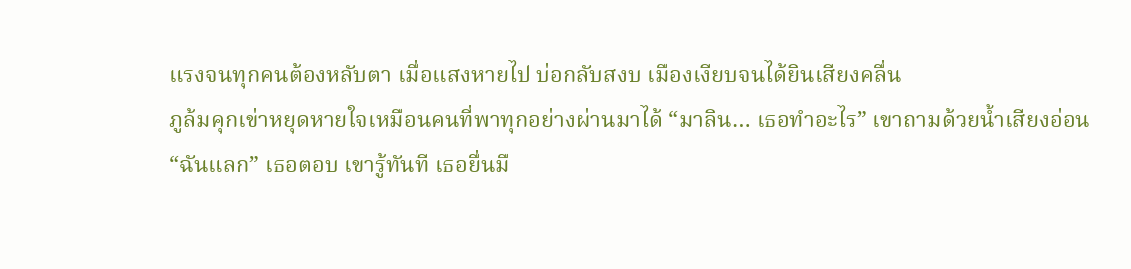แรงจนทุกคนต้องหลับตา เมื่อแสงหายไป บ่อกลับสงบ เมืองเงียบจนได้ยินเสียงคลื่น
ภูล้มคุกเข่าหยุดหายใจเหมือนคนที่พาทุกอย่างผ่านมาได้ “มาลิน… เธอทำอะไร” เขาถามด้วยน้ำเสียงอ่อน
“ฉันแลก” เธอตอบ เขารู้ทันที เธอยื่นมื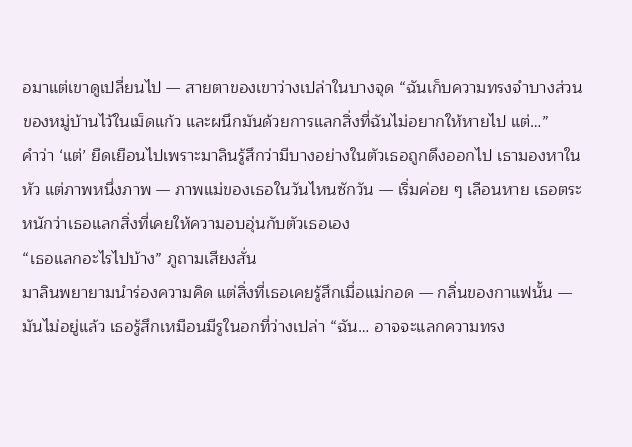อมาแต่เขาดูเปลี่ยนไป — สายตาของเขาว่างเปล่าในบางจุด “ฉันเก็บความทรงจำบางส่วนของหมู่บ้านไว้ในเม็ดแก้ว และผนึกมันด้วยการแลกสิ่งที่ฉันไม่อยากให้หายไป แต่…”
คำว่า ‘แต่’ ยืดเยือนไปเพราะมาลินรู้สึกว่ามีบางอย่างในตัวเธอถูกดึงออกไป เธามองหาในหัว แต่ภาพหนึ่งภาพ — ภาพแม่ของเธอในวันไหนซักวัน — เริ่มค่อย ๆ เลือนหาย เธอตระหนักว่าเธอแลกสิ่งที่เคยให้ความอบอุ่นกับตัวเธอเอง
“เธอแลกอะไรไปบ้าง” ภูถามเสียงสั่น
มาลินพยายามนำร่องความคิด แต่สิ่งที่เธอเคยรู้สึกเมื่อแม่กอด — กลิ่นของกาแฟนั้น — มันไม่อยู่แล้ว เธอรู้สึกเหมือนมีรูในอกที่ว่างเปล่า “ฉัน… อาจจะแลกความทรง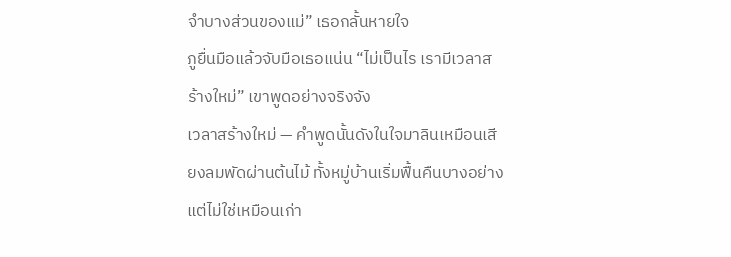จำบางส่วนของแม่” เธอกลั้นหายใจ
ภูยื่นมือแล้วจับมือเธอแน่น “ไม่เป็นไร เรามีเวลาสร้างใหม่” เขาพูดอย่างจริงจัง
เวลาสร้างใหม่ — คำพูดนั้นดังในใจมาลินเหมือนเสียงลมพัดผ่านต้นไม้ ทั้งหมู่บ้านเริ่มฟื้นคืนบางอย่าง แต่ไม่ใช่เหมือนเก่า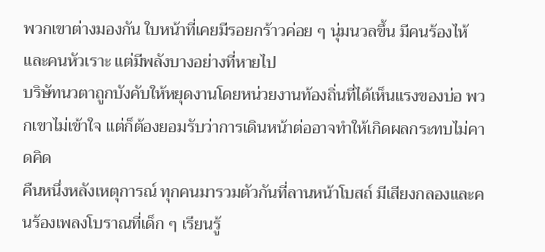พวกเขาต่างมองกัน ใบหน้าที่เคยมีรอยกร้าวค่อย ๆ นุ่มนวลขึ้น มีคนร้องไห้และคนหัวเราะ แต่มีพลังบางอย่างที่หายไป
บริษัทนวตาถูกบังคับให้หยุดงานโดยหน่วยงานท้องถิ่นที่ได้เห็นแรงของบ่อ พวกเขาไม่เข้าใจ แต่ก็ต้องยอมรับว่าการเดินหน้าต่ออาจทำให้เกิดผลกระทบไม่คาดคิด
คืนหนึ่งหลังเหตุการณ์ ทุกคนมารวมตัวกันที่ลานหน้าโบสถ์ มีเสียงกลองและคนร้องเพลงโบราณที่เด็ก ๆ เรียนรู้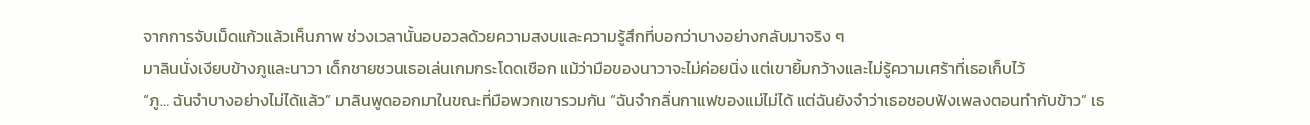จากการจับเม็ดแก้วแล้วเห็นภาพ ช่วงเวลานั้นอบอวลด้วยความสงบและความรู้สึกที่บอกว่าบางอย่างกลับมาจริง ๆ
มาลินนั่งเงียบข้างภูและนาวา เด็กชายชวนเธอเล่นเกมกระโดดเชือก แม้ว่ามือของนาวาจะไม่ค่อยนิ่ง แต่เขายิ้มกว้างและไม่รู้ความเศร้าที่เธอเก็บไว้
“ภู… ฉันจำบางอย่างไม่ได้แล้ว” มาลินพูดออกมาในขณะที่มือพวกเขารวมกัน “ฉันจำกลิ่นกาแฟของแม่ไม่ได้ แต่ฉันยังจำว่าเธอชอบฟังเพลงตอนทำกับข้าว” เธ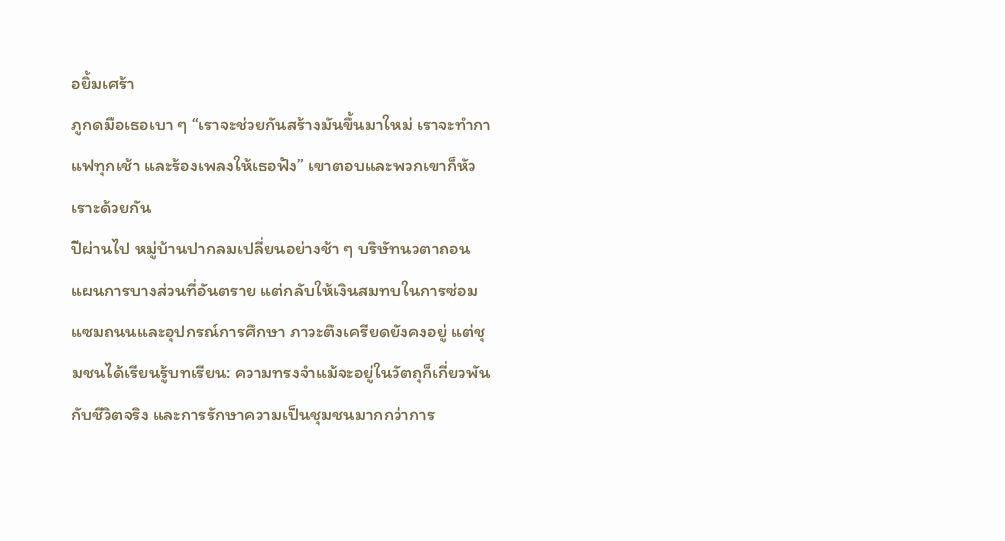อยิ้มเศร้า
ภูกดมือเธอเบา ๆ “เราจะช่วยกันสร้างมันขึ้นมาใหม่ เราจะทำกาแฟทุกเช้า และร้องเพลงให้เธอฟัง” เขาตอบและพวกเขาก็หัวเราะด้วยกัน
ปีผ่านไป หมู่บ้านปากลมเปลี่ยนอย่างช้า ๆ บริษัทนวตาถอนแผนการบางส่วนที่อันตราย แต่กลับให้เงินสมทบในการซ่อมแซมถนนและอุปกรณ์การศึกษา ภาวะตึงเครียดยังคงอยู่ แต่ชุมชนได้เรียนรู้บทเรียน: ความทรงจำแม้จะอยู่ในวัตถุก็เกี่ยวพันกับชีวิตจริง และการรักษาความเป็นชุมชนมากกว่าการ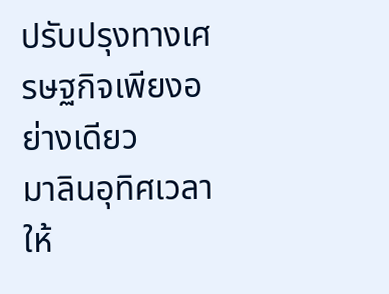ปรับปรุงทางเศรษฐกิจเพียงอย่างเดียว
มาลินอุทิศเวลาให้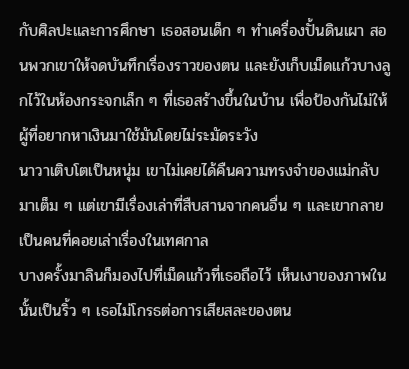กับศิลปะและการศึกษา เธอสอนเด็ก ๆ ทำเครื่องปั้นดินเผา สอนพวกเขาให้จดบันทึกเรื่องราวของตน และยังเก็บเม็ดแก้วบางลูกไว้ในห้องกระจกเล็ก ๆ ที่เธอสร้างขึ้นในบ้าน เพื่อป้องกันไม่ให้ผู้ที่อยากหาเงินมาใช้มันโดยไม่ระมัดระวัง
นาวาเติบโตเป็นหนุ่ม เขาไม่เคยได้คืนความทรงจำของแม่กลับมาเต็ม ๆ แต่เขามีเรื่องเล่าที่สืบสานจากคนอื่น ๆ และเขากลายเป็นคนที่คอยเล่าเรื่องในเทศกาล
บางครั้งมาลินก็มองไปที่เม็ดแก้วที่เธอถือไว้ เห็นเงาของภาพในนั้นเป็นริ้ว ๆ เธอไม่โกรธต่อการเสียสละของตน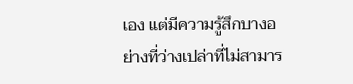เอง แต่มีความรู้สึกบางอย่างที่ว่างเปล่าที่ไม่สามาร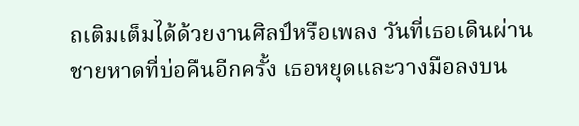ถเติมเต็มได้ด้วยงานศิลป์หรือเพลง วันที่เธอเดินผ่านชายหาดที่บ่อคืนอีกครั้ง เธอหยุดและวางมือลงบน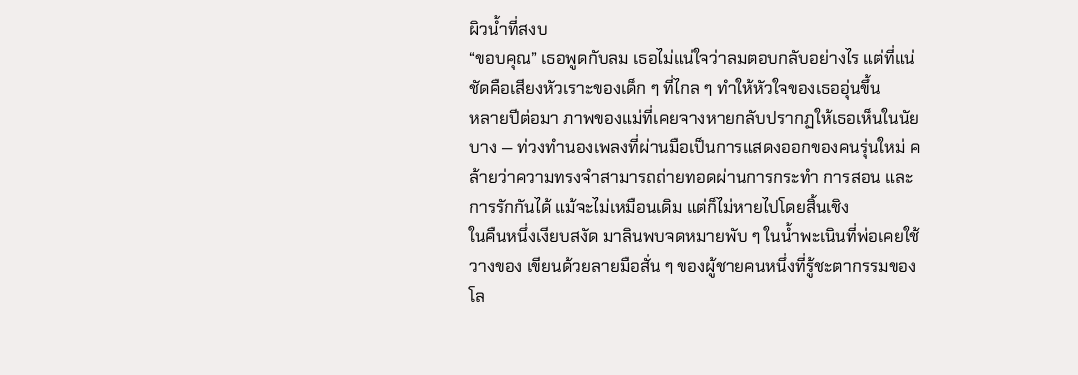ผิวน้ำที่สงบ
“ขอบคุณ” เธอพูดกับลม เธอไม่แน่ใจว่าลมตอบกลับอย่างไร แต่ที่แน่ชัดคือเสียงหัวเราะของเด็ก ๆ ที่ไกล ๆ ทำให้หัวใจของเธออุ่นขึ้น
หลายปีต่อมา ภาพของแม่ที่เคยจางหายกลับปรากฏให้เธอเห็นในนัยบาง — ท่วงทำนองเพลงที่ผ่านมือเป็นการแสดงออกของคนรุ่นใหม่ คล้ายว่าความทรงจำสามารถถ่ายทอดผ่านการกระทำ การสอน และการรักกันได้ แม้จะไม่เหมือนเดิม แต่ก็ไม่หายไปโดยสิ้นเชิง
ในคืนหนึ่งเงียบสงัด มาลินพบจดหมายพับ ๆ ในน้ำพะเนินที่พ่อเคยใช้วางของ เขียนด้วยลายมือสั่น ๆ ของผู้ชายคนหนึ่งที่รู้ชะตากรรมของโล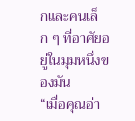กและคนเล็ก ๆ ที่อาศัยอยู่ในมุมหนึ่งของมัน
“เมื่อคุณอ่า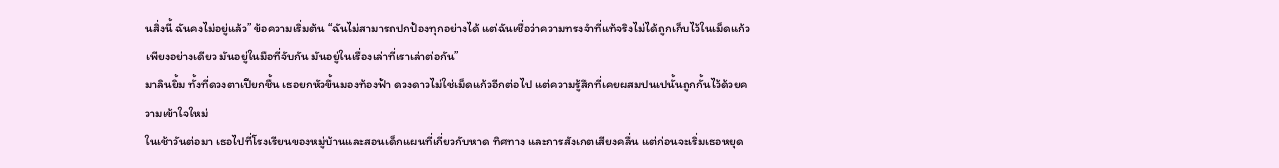นสิ่งนี้ ฉันคงไม่อยู่แล้ว” ข้อความเริ่มต้น “ฉันไม่สามารถปกป้องทุกอย่างได้ แต่ฉันเชื่อว่าความทรงจำที่แท้จริงไม่ได้ถูกเก็บไว้ในเม็ดแก้วเพียงอย่างเดียว มันอยู่ในมือที่จับกัน มันอยู่ในเรื่องเล่าที่เราเล่าต่อกัน”
มาลินยิ้ม ทั้งที่ดวงตาเปียกชื้น เธอยกหัวขึ้นมองท้องฟ้า ดวงดาวไม่ใช่เม็ดแก้วอีกต่อไป แต่ความรู้สึกที่เคยผสมปนเปนั้นถูกกั้นไว้ด้วยความเข้าใจใหม่
ในเช้าวันต่อมา เธอไปที่โรงเรียนของหมู่บ้านและสอนเด็กแผนที่เกี่ยวกับหาด ทิศทาง และการสังเกตเสียงคลื่น แต่ก่อนจะเริ่มเธอหยุด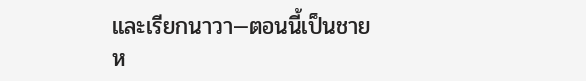และเรียกนาวา—ตอนนี้เป็นชายห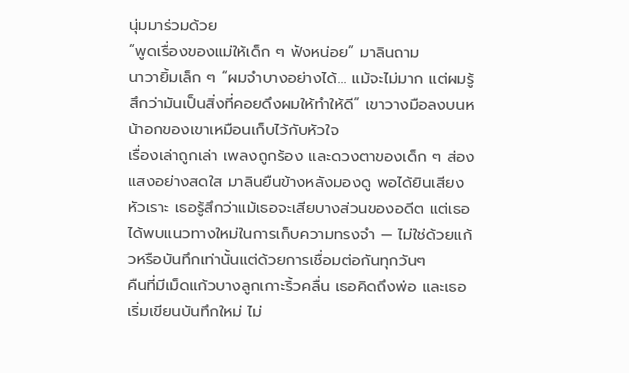นุ่มมาร่วมด้วย
“พูดเรื่องของแม่ให้เด็ก ๆ ฟังหน่อย” มาลินถาม
นาวายิ้มเล็ก ๆ “ผมจำบางอย่างได้… แม้จะไม่มาก แต่ผมรู้สึกว่ามันเป็นสิ่งที่คอยดึงผมให้ทำให้ดี” เขาวางมือลงบนหน้าอกของเขาเหมือนเก็บไว้กับหัวใจ
เรื่องเล่าถูกเล่า เพลงถูกร้อง และดวงตาของเด็ก ๆ ส่องแสงอย่างสดใส มาลินยืนข้างหลังมองดู พอได้ยินเสียงหัวเราะ เธอรู้สึกว่าแม้เธอจะเสียบางส่วนของอดีต แต่เธอได้พบแนวทางใหม่ในการเก็บความทรงจำ — ไม่ใช่ด้วยแก้วหรือบันทึกเท่านั้นแต่ด้วยการเชื่อมต่อกันทุกวันๆ
คืนที่มีเม็ดแก้วบางลูกเกาะริ้วคลื่น เธอคิดถึงพ่อ และเธอเริ่มเขียนบันทึกใหม่ ไม่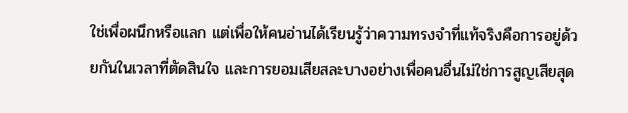ใช่เพื่อผนึกหรือแลก แต่เพื่อให้คนอ่านได้เรียนรู้ว่าความทรงจำที่แท้จริงคือการอยู่ด้วยกันในเวลาที่ตัดสินใจ และการยอมเสียสละบางอย่างเพื่อคนอื่นไม่ใช่การสูญเสียสุด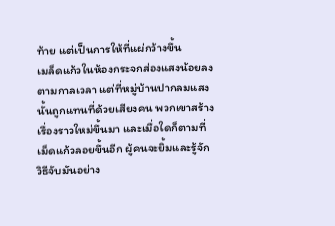ท้าย แต่เป็นการให้ที่แผ่กว้างขึ้น
เมล็ดแก้วในห้องกระจกส่องแสงน้อยลงตามกาลเวลา แต่ที่หมู่บ้านปากลมแสงนั้นถูกแทนที่ด้วยเสียงคน พวกเขาสร้างเรื่องราวใหม่ขึ้นมา และเมื่อใดก็ตามที่เม็ดแก้วลอยขึ้นอีก ผู้คนจะยิ้มและรู้จักวิธีจับมันอย่าง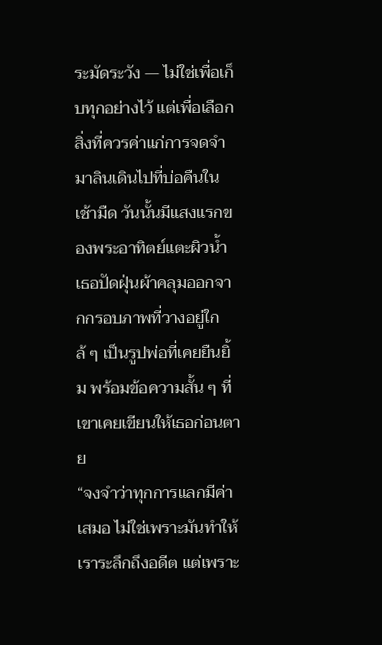ระมัดระวัง — ไม่ใช่เพื่อเก็บทุกอย่างไว้ แต่เพื่อเลือกสิ่งที่ควรค่าแก่การจดจำ
มาลินเดินไปที่บ่อคืนในเช้ามืด วันนั้นมีแสงแรกของพระอาทิตย์แตะผิวน้ำ เธอปัดฝุ่นผ้าคลุมออกจากกรอบภาพที่วางอยู่ใกล้ ๆ เป็นรูปพ่อที่เคยยืนยิ้ม พร้อมข้อความสั้น ๆ ที่เขาเคยเขียนให้เธอก่อนตาย
“จงจำว่าทุกการแลกมีค่าเสมอ ไม่ใช่เพราะมันทำให้เราระลึกถึงอดีต แต่เพราะ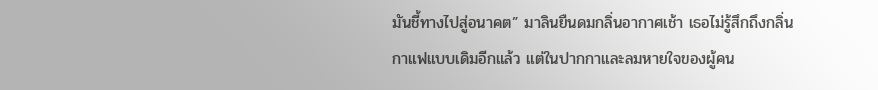มันชี้ทางไปสู่อนาคต” มาลินยืนดมกลิ่นอากาศเช้า เธอไม่รู้สึกถึงกลิ่นกาแฟแบบเดิมอีกแล้ว แต่ในปากกาและลมหายใจของผู้คน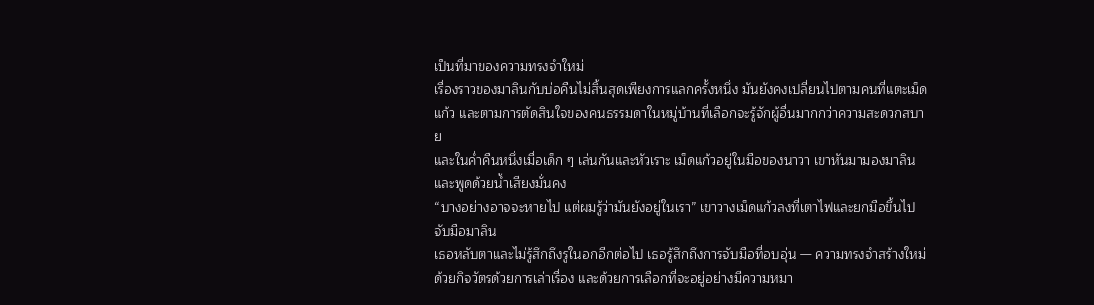เป็นที่มาของความทรงจำใหม่
เรื่องราวของมาลินกับบ่อคืนไม่สิ้นสุดเพียงการแลกครั้งหนึ่ง มันยังคงเปลี่ยนไปตามคนที่แตะเม็ดแก้ว และตามการตัดสินใจของคนธรรมดาในหมู่บ้านที่เลือกจะรู้จักผู้อื่นมากกว่าความสะดวกสบาย
และในค่ำคืนหนึ่งเมื่อเด็ก ๆ เล่นกันและหัวเราะ เม็ดแก้วอยู่ในมือของนาวา เขาหันมามองมาลินและพูดด้วยน้ำเสียงมั่นคง
“บางอย่างอาจจะหายไป แต่ผมรู้ว่ามันยังอยู่ในเรา” เขาวางเม็ดแก้วลงที่เตาไฟและยกมือขึ้นไปจับมือมาลิน
เธอหลับตาและไม่รู้สึกถึงรูในอกอีกต่อไป เธอรู้สึกถึงการจับมือที่อบอุ่น — ความทรงจำสร้างใหม่ด้วยกิจวัตรด้วยการเล่าเรื่อง และด้วยการเลือกที่จะอยู่อย่างมีความหมา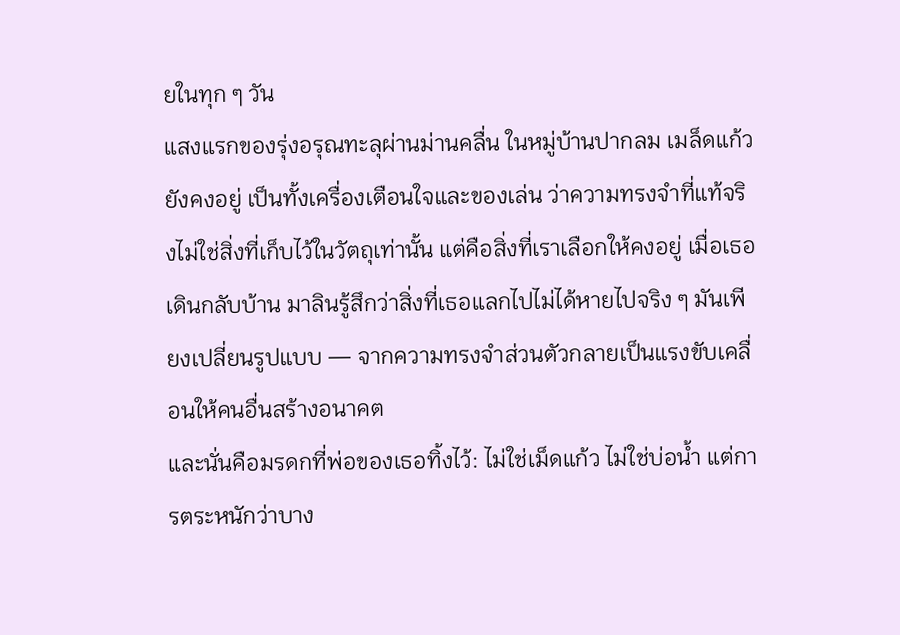ยในทุก ๆ วัน
แสงแรกของรุ่งอรุณทะลุผ่านม่านคลื่น ในหมู่บ้านปากลม เมล็ดแก้วยังคงอยู่ เป็นทั้งเครื่องเตือนใจและของเล่น ว่าความทรงจำที่แท้จริงไม่ใช่สิ่งที่เก็บไว้ในวัตถุเท่านั้น แต่คือสิ่งที่เราเลือกให้คงอยู่ เมื่อเธอเดินกลับบ้าน มาลินรู้สึกว่าสิ่งที่เธอแลกไปไม่ได้หายไปจริง ๆ มันเพียงเปลี่ยนรูปแบบ — จากความทรงจำส่วนตัวกลายเป็นแรงขับเคลื่อนให้คนอื่นสร้างอนาคต
และนั่นคือมรดกที่พ่อของเธอทิ้งไว้: ไม่ใช่เม็ดแก้ว ไม่ใช่บ่อน้ำ แต่การตระหนักว่าบาง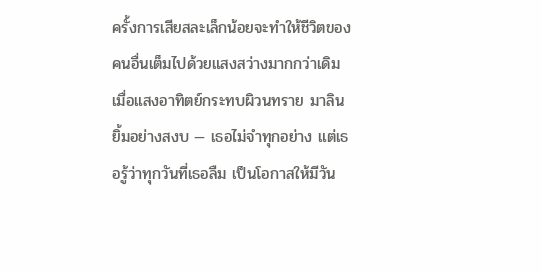ครั้งการเสียสละเล็กน้อยจะทำให้ชีวิตของคนอื่นเต็มไปด้วยแสงสว่างมากกว่าเดิม
เมื่อแสงอาทิตย์กระทบผิวนทราย มาลินยิ้มอย่างสงบ — เธอไม่จำทุกอย่าง แต่เธอรู้ว่าทุกวันที่เธอลืม เป็นโอกาสให้มีวัน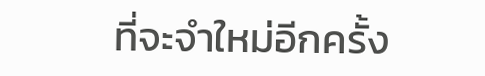ที่จะจำใหม่อีกครั้ง